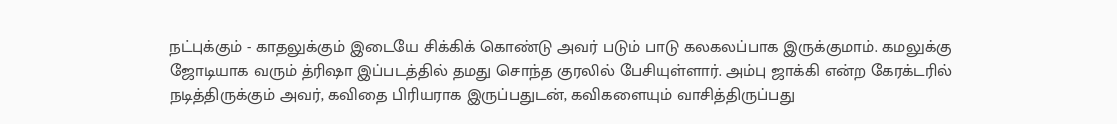நட்புக்கும் - காதலுக்கும் இடையே சிக்கிக் கொண்டு அவர் படும் பாடு கலகலப்பாக இருக்குமாம். கமலுக்கு ஜோடியாக வரும் த்ரிஷா இப்படத்தில் தமது சொந்த குரலில் பேசியுள்ளார். அம்பு ஜாக்கி என்ற கேரக்டரில் நடித்திருக்கும் அவர், கவிதை பிரியராக இருப்பதுடன், கவிகளையும் வாசித்திருப்பது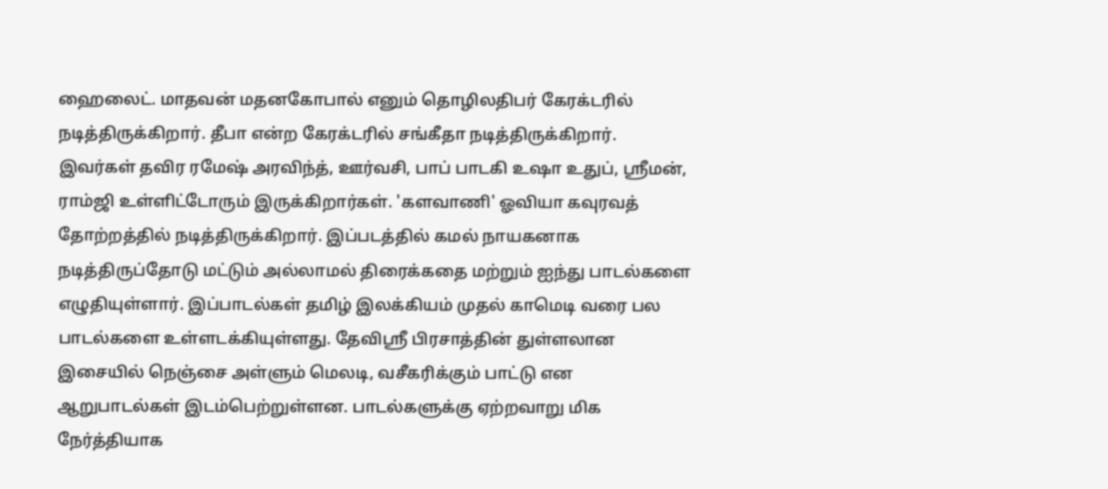ஹைலைட். மாதவன் மதனகோபால் எனும் தொழிலதிபர் கேரக்டரில் நடித்திருக்கிறார். தீபா என்ற கேரக்டரில் சங்கீதா நடித்திருக்கிறார். இவர்கள் தவிர ரமேஷ் அரவிந்த், ஊர்வசி, பாப் பாடகி உஷா உதுப், ஸ்ரீமன், ராம்ஜி உள்ளிட்டோரும் இருக்கிறார்கள். 'களவாணி' ஓவியா கவுரவத் தோற்றத்தில் நடித்திருக்கிறார். இப்படத்தில் கமல் நாயகனாக நடித்திருப்தோடு மட்டும் அல்லாமல் திரைக்கதை மற்றும் ஐந்து பாடல்களை எழுதியுள்ளார். இப்பாடல்கள் தமிழ் இலக்கியம் முதல் காமெடி வரை பல பாடல்களை உள்ளடக்கியுள்ளது. தேவிஸ்ரீ பிரசாத்தின் துள்ளலான இசையில் நெஞ்சை அள்ளும் மெலடி, வசீகரிக்கும் பாட்டு என ஆறுபாடல்கள் இடம்பெற்றுள்ளன. பாடல்களுக்கு ஏற்றவாறு மிக நேர்த்தியாக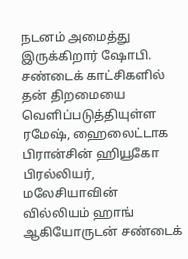நடனம் அமைத்து இருக்கிறார் ஷோபி. சண்டைக் காட்சிகளில் தன் திறமையை வெளிப்படுத்தியுள்ள ரமேஷ், ஹைலைட்டாக பிரான்சின் ஹியூகோ பிரல்லியர், மலேசியாவின் வில்லியம் ஹாங் ஆகியோருடன் சண்டைக்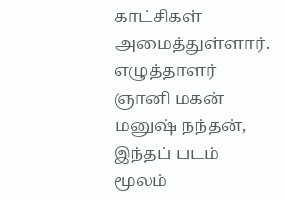காட்சிகள் அமைத்துள்ளார். எழுத்தாளர் ஞானி மகன் மனுஷ் நந்தன், இந்தப் படம் மூலம்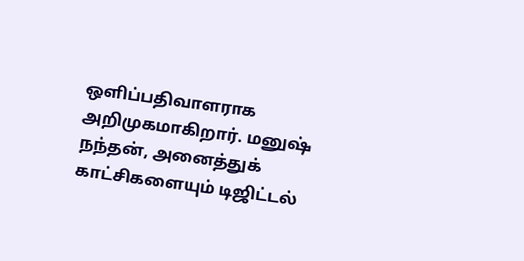ஒளிப்பதிவாளராக அறிமுகமாகிறார். மனுஷ் நந்தன், அனைத்துக் காட்சிகளையும் டிஜிட்டல்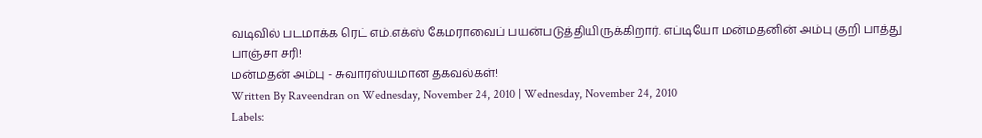வடிவில் படமாக்க ரெட் எம்.எக்ஸ் கேமராவைப் பயன்படுத்தியிருக்கிறார். எப்டியோ மன்மதனின் அம்பு குறி பாத்து பாஞ்சா சரி!
மன்மதன் அம்பு - சுவாரஸ்யமான தகவல்கள்!
Written By Raveendran on Wednesday, November 24, 2010 | Wednesday, November 24, 2010
Labels: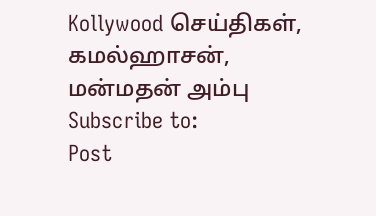Kollywood செய்திகள்,
கமல்ஹாசன்,
மன்மதன் அம்பு
Subscribe to:
Post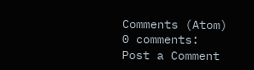Comments (Atom)
0 comments:
Post a Comment